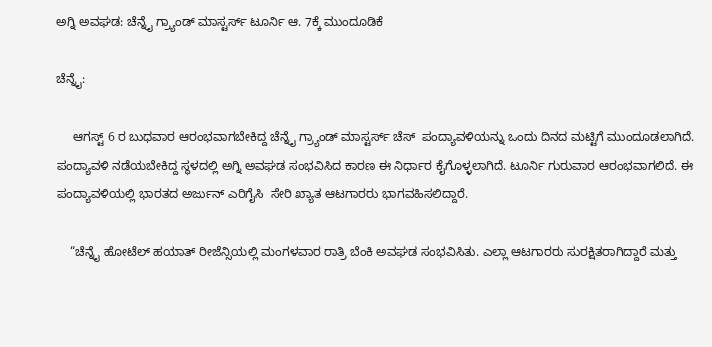ಅಗ್ನಿ ಅವಘಡ: ಚೆನ್ನೈ ಗ್ರ್ಯಾಂಡ್ ಮಾಸ್ಟರ್ಸ್ ಟೂರ್ನಿ ಆ. 7ಕ್ಕೆ ಮುಂದೂಡಿಕೆ

ಚೆನ್ನೈ:

     ಆಗಸ್ಟ್ 6 ರ ಬುಧವಾರ ಆರಂಭವಾಗಬೇಕಿದ್ದ ಚೆನ್ನೈ ಗ್ರ್ಯಾಂಡ್ ಮಾಸ್ಟರ್ಸ್ ಚೆಸ್  ಪಂದ್ಯಾವಳಿಯನ್ನು ಒಂದು ದಿನದ ಮಟ್ಟಿಗೆ ಮುಂದೂಡಲಾಗಿದೆ. ಪಂದ್ಯಾವಳಿ ನಡೆಯಬೇಕಿದ್ದ ಸ್ಥಳದಲ್ಲಿ ಅಗ್ನಿ ಅವಘಡ ಸಂಭವಿಸಿದ ಕಾರಣ ಈ ನಿರ್ಧಾರ ಕೈಗೊಳ್ಳಲಾಗಿದೆ. ಟೂರ್ನಿ ಗುರುವಾರ ಆರಂಭವಾಗಲಿದೆ. ಈ ಪಂದ್ಯಾವಳಿಯಲ್ಲಿ ಭಾರತದ ಅರ್ಜುನ್ ಎರಿಗೈಸಿ  ಸೇರಿ ಖ್ಯಾತ ಆಟಗಾರರು ಭಾಗವಹಿಸಲಿದ್ದಾರೆ.

    “ಚೆನ್ನೈ ಹೋಟೆಲ್ ಹಯಾತ್ ರೀಜೆನ್ಸಿಯಲ್ಲಿ ಮಂಗಳವಾರ ರಾತ್ರಿ ಬೆಂಕಿ ಅವಘಡ ಸಂಭವಿಸಿತು. ಎಲ್ಲಾ ಆಟಗಾರರು ಸುರಕ್ಷಿತರಾಗಿದ್ದಾರೆ ಮತ್ತು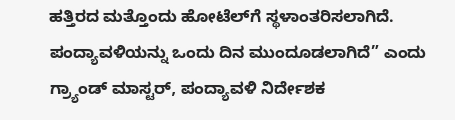ಹತ್ತಿರದ ಮತ್ತೊಂದು ಹೋಟೆಲ್‌ಗೆ ಸ್ಥಳಾಂತರಿಸಲಾಗಿದೆ. ಪಂದ್ಯಾವಳಿಯನ್ನು ಒಂದು ದಿನ ಮುಂದೂಡಲಾಗಿದೆ” ಎಂದು ಗ್ರ್ಯಾಂಡ್ ಮಾಸ್ಟರ್‌, ಪಂದ್ಯಾವಳಿ ನಿರ್ದೇಶಕ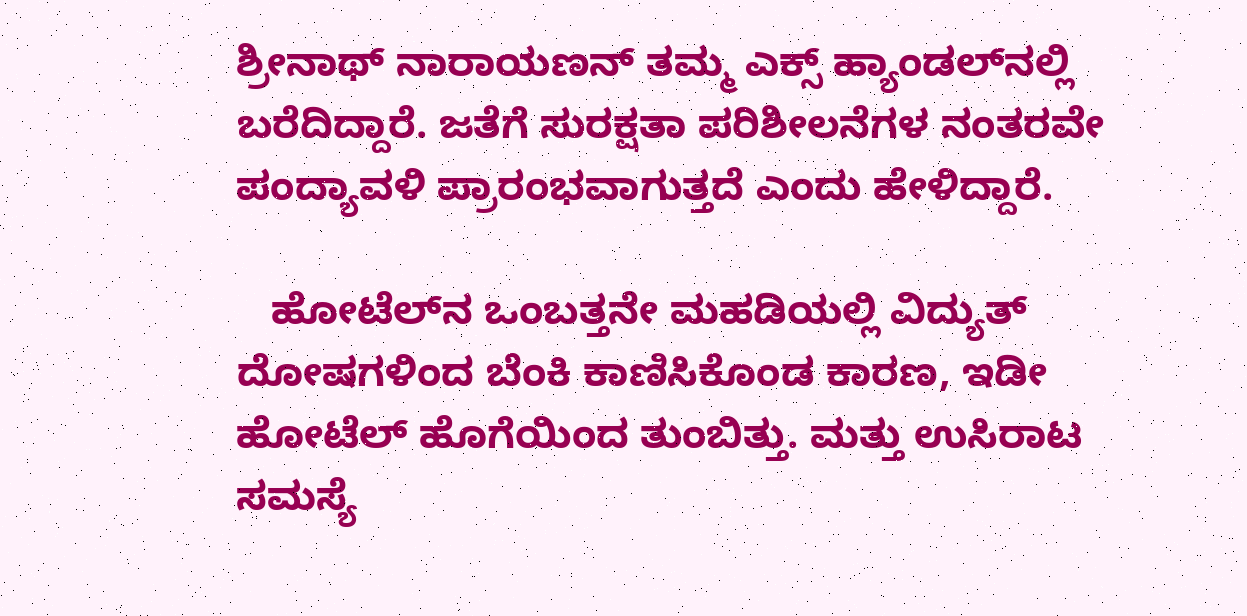ಶ್ರೀನಾಥ್ ನಾರಾಯಣನ್ ತಮ್ಮ ಎಕ್ಸ್ ಹ್ಯಾಂಡಲ್‌ನಲ್ಲಿ ಬರೆದಿದ್ದಾರೆ. ಜತೆಗೆ ಸುರಕ್ಷತಾ ಪರಿಶೀಲನೆಗಳ ನಂತರವೇ ಪಂದ್ಯಾವಳಿ ಪ್ರಾರಂಭವಾಗುತ್ತದೆ ಎಂದು ಹೇಳಿದ್ದಾರೆ.

   ಹೋಟೆಲ್‌ನ ಒಂಬತ್ತನೇ ಮಹಡಿಯಲ್ಲಿ ವಿದ್ಯುತ್ ದೋಷಗಳಿಂದ ಬೆಂಕಿ ಕಾಣಿಸಿಕೊಂಡ ಕಾರಣ, ಇಡೀ ಹೋಟೆಲ್ ಹೊಗೆಯಿಂದ ತುಂಬಿತ್ತು. ಮತ್ತು ಉಸಿರಾಟ ಸಮಸ್ಯೆ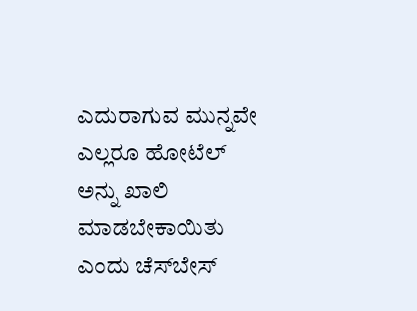ಎದುರಾಗುವ ಮುನ್ನವೇ ಎಲ್ಲರೂ ಹೋಟೆಲ್ ಅನ್ನು ಖಾಲಿ ಮಾಡಬೇಕಾಯಿತು ಎಂದು ಚೆಸ್‌ಬೇಸ್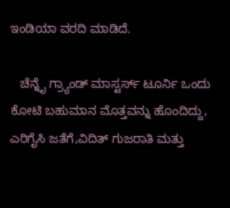ಇಂಡಿಯಾ ವರದಿ ಮಾಡಿದೆ.

   ಚೆನ್ನೈ ಗ್ರ್ಯಾಂಡ್ ಮಾಸ್ಟರ್ಸ್ ಟೂರ್ನಿ ಒಂದು ಕೋಟಿ ಬಹುಮಾನ ಮೊತ್ತವನ್ನು ಹೊಂದಿದ್ದು, ಎರಿಗೈಸಿ ಜತೆಗೆ,ವಿದಿತ್ ಗುಜರಾತಿ ಮತ್ತು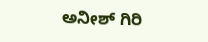ಅನೀಶ್ ಗಿರಿ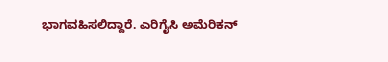ಭಾಗವಹಿಸಲಿದ್ದಾರೆ. ಎರಿಗೈಸಿ ಅಮೆರಿಕನ್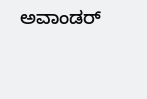ಅವಾಂಡರ್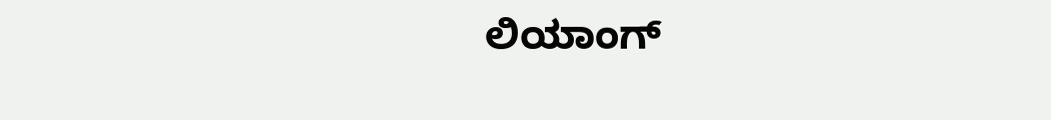ಲಿಯಾಂಗ್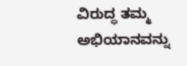ವಿರುದ್ಧ ತಮ್ಮ ಅಭಿಯಾನವನ್ನು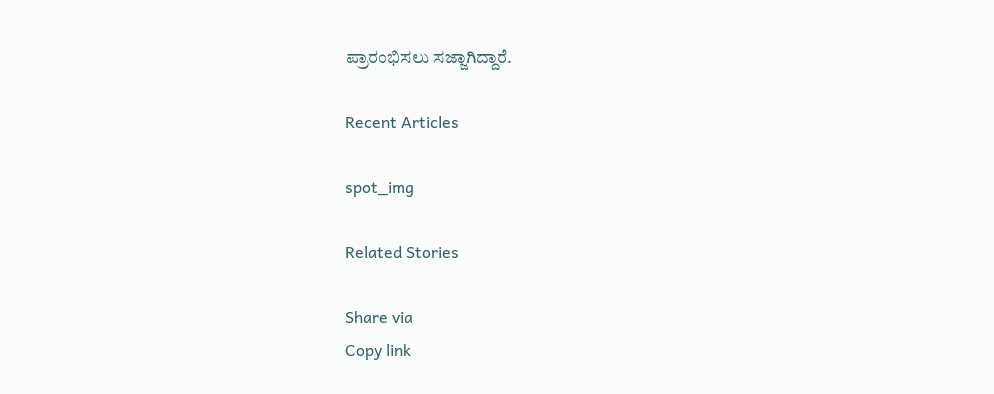ಪ್ರಾರಂಭಿಸಲು ಸಜ್ಜಾಗಿದ್ದಾರೆ.

Recent Articles

spot_img

Related Stories

Share via
Copy link